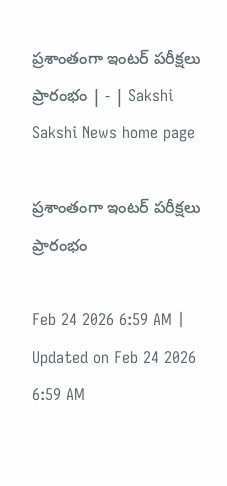ప్రశాంతంగా ఇంటర్‌ పరీక్షలు ప్రారంభం | - | Sakshi
Sakshi News home page

ప్రశాంతంగా ఇంటర్‌ పరీక్షలు ప్రారంభం

Feb 24 2026 6:59 AM | Updated on Feb 24 2026 6:59 AM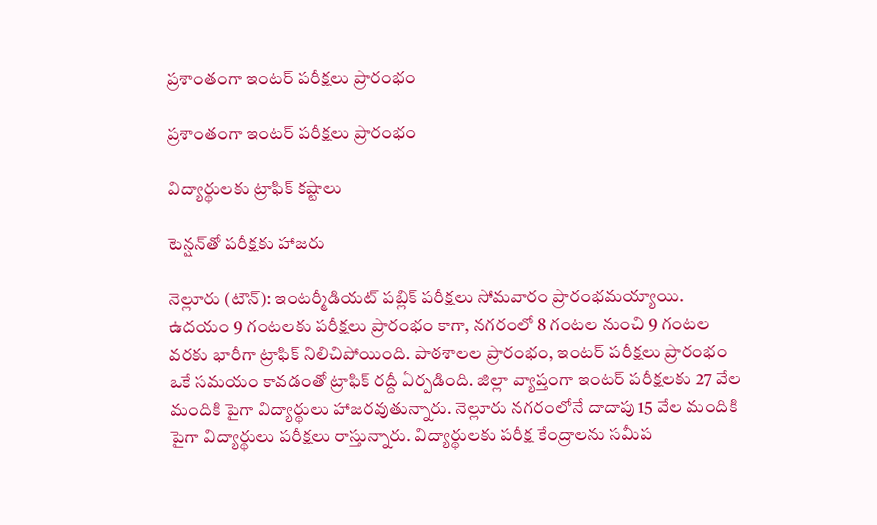ప్రశాంతంగా ఇంటర్‌ పరీక్షలు ప్రారంభం

ప్రశాంతంగా ఇంటర్‌ పరీక్షలు ప్రారంభం

విద్యార్థులకు ట్రాఫిక్‌ కష్టాలు

టెన్షన్‌తో పరీక్షకు హాజరు

నెల్లూరు (టౌన్‌): ఇంటర్మీడియట్‌ పబ్లిక్‌ పరీక్షలు సోమవారం ప్రారంభమయ్యాయి. ఉదయం 9 గంటలకు పరీక్షలు ప్రారంభం కాగా, నగరంలో 8 గంటల నుంచి 9 గంటల వరకు భారీగా ట్రాఫిక్‌ నిలిచిపోయింది. పాఠశాలల ప్రారంభం, ఇంటర్‌ పరీక్షలు ప్రారంభం ఒకే సమయం కావడంతో ట్రాఫిక్‌ రద్దీ ఏర్పడింది. జిల్లా వ్యాప్తంగా ఇంటర్‌ పరీక్షలకు 27 వేల మందికి పైగా విద్యార్థులు హాజరవుతున్నారు. నెల్లూరు నగరంలోనే దాదాపు 15 వేల మందికి పైగా విద్యార్థులు పరీక్షలు రాస్తున్నారు. విద్యార్థులకు పరీక్ష కేంద్రాలను సమీప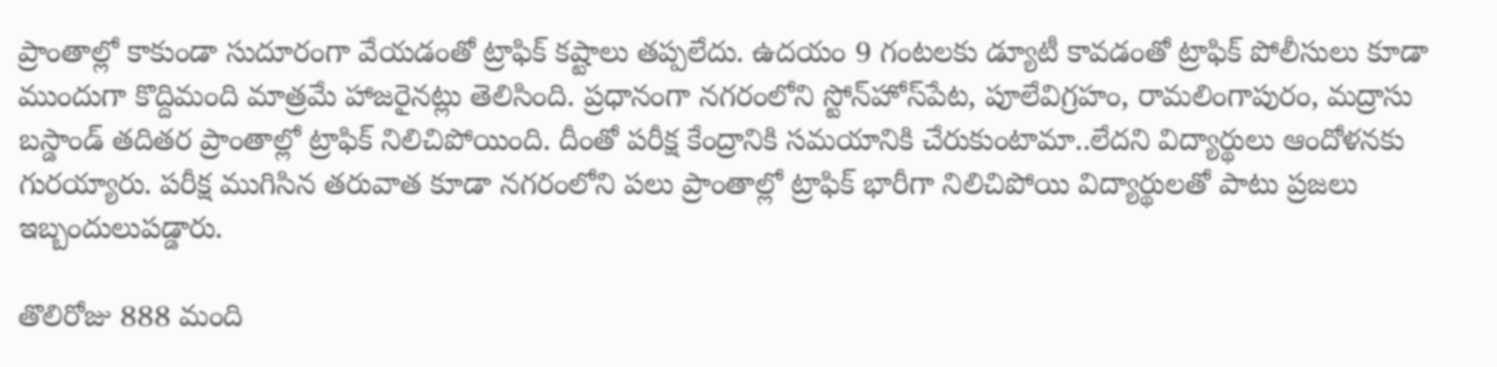ప్రాంతాల్లో కాకుండా సుదూరంగా వేయడంతో ట్రాఫిక్‌ కష్టాలు తప్పలేదు. ఉదయం 9 గంటలకు డ్యూటీ కావడంతో ట్రాఫిక్‌ పోలీసులు కూడా ముందుగా కొద్దిమంది మాత్రమే హాజరైనట్లు తెలిసింది. ప్రధానంగా నగరంలోని స్టోన్‌హోస్‌పేట, పూలేవిగ్రహం, రామలింగాపురం, మద్రాసు బస్డాండ్‌ తదితర ప్రాంతాల్లో ట్రాఫిక్‌ నిలిచిపోయింది. దీంతో పరీక్ష కేంద్రానికి సమయానికి చేరుకుంటామా..లేదని విద్యార్థులు ఆందోళనకు గురయ్యారు. పరీక్ష ముగిసిన తరువాత కూడా నగరంలోని పలు ప్రాంతాల్లో ట్రాఫిక్‌ భారీగా నిలిచిపోయి విద్యార్థులతో పాటు ప్రజలు ఇబ్బందులుపడ్డారు.

తొలిరోజు 888 మంది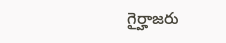గైర్హాజరు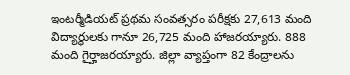ఇంటర్మీడియట్‌ ప్రథమ సంవత్సరం పరీక్షకు 27,613 మంది విద్యార్థులకు గానూ 26,725 మంది హాజరయ్యారు. 888 మంది గైర్హాజరయ్యారు. జిల్లా వ్యాప్తంగా 82 కేంద్రాలను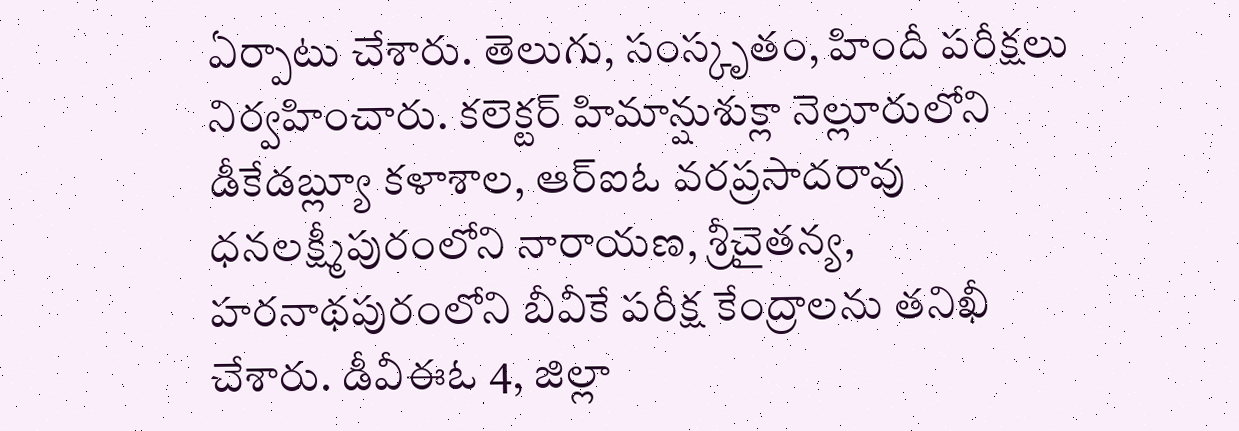ఏర్పాటు చేశారు. తెలుగు, సంస్కృతం, హిందీ పరీక్షలు నిర్వహించారు. కలెక్టర్‌ హిమాన్షుశుక్లా నెల్లూరులోని డీకేడబ్ల్యూ కళాశాల, ఆర్‌ఐఓ వరప్రసాదరావు ధనలక్ష్మీపురంలోని నారాయణ, శ్రీచైతన్య, హరనాథపురంలోని బీవీకే పరీక్ష కేంద్రాలను తనిఖీ చేశారు. డీవీఈఓ 4, జిల్లా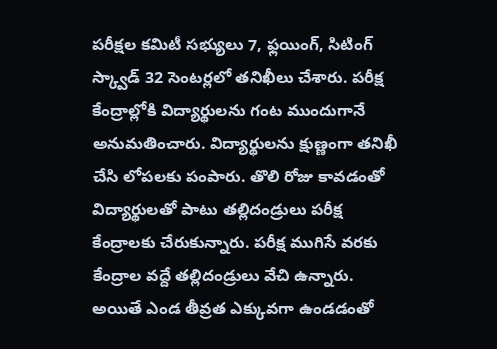పరీక్షల కమిటీ సభ్యులు 7, ఫ్లయింగ్‌, సిటింగ్‌ స్క్వాడ్‌ 32 సెంటర్లలో తనిఖీలు చేశారు. పరీక్ష కేంద్రాల్లోకి విద్యార్థులను గంట ముందుగానే అనుమతించారు. విద్యార్థులను క్షుణ్ణంగా తనిఖీ చేసి లోపలకు పంపారు. తొలి రోజు కావడంతో విద్యార్థులతో పాటు తల్లిదండ్రులు పరీక్ష కేంద్రాలకు చేరుకున్నారు. పరీక్ష ముగిసే వరకు కేంద్రాల వద్దే తల్లిదండ్రులు వేచి ఉన్నారు. అయితే ఎండ తీవ్రత ఎక్కువగా ఉండడంతో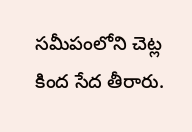సమీపంలోని చెట్ల కింద సేద తీరారు.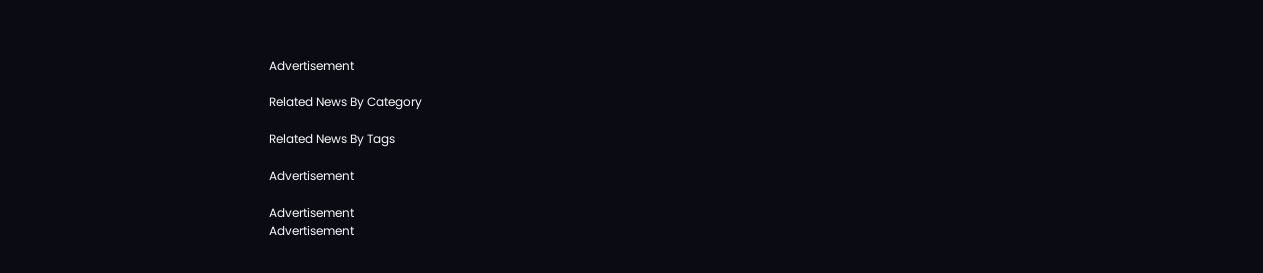Advertisement

Related News By Category

Related News By Tags

Advertisement

Advertisement
Advertisement